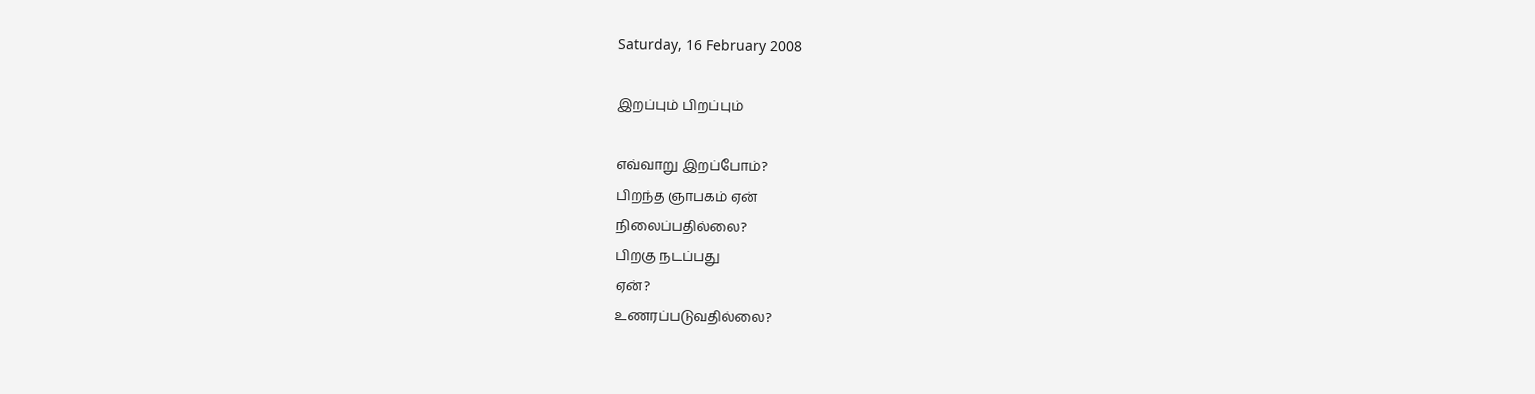Saturday, 16 February 2008

இறப்பும் பிறப்பும்

எவ்வாறு இறப்போம்?
பிறந்த ஞாபகம் ஏன்
நிலைப்பதில்லை?
பிறகு நடப்பது
ஏன்?
உணரப்படுவதில்லை?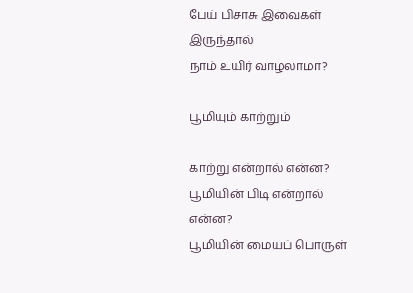பேய் பிசாசு இவைகள்
இருந்தால்
நாம் உயிர் வாழலாமா?

பூமியும் காற்றும்

காற்று என்றால் என்ன?
பூமியின் பிடி என்றால் என்ன?
பூமியின் மையப் பொருள்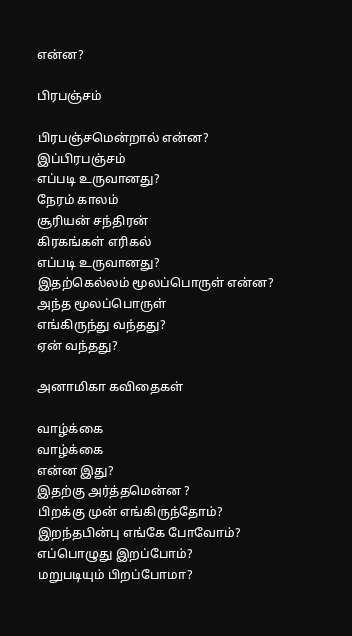என்ன?

பிரபஞ்சம்

பிரபஞ்சமென்றால் என்ன?
இப்பிரபஞ்சம்
எப்படி உருவானது?
நேரம் காலம்
சூரியன் சந்திரன்
கிரகங்கள் எரிகல்
எப்படி உருவானது?
இதற்கெல்லம் மூலப்பொருள் என்ன?
அந்த மூலப்பொருள்
எங்கிருந்து வந்தது?
ஏன் வந்தது?

அனாமிகா கவிதைகள்

வாழ்க்கை
வாழ்க்கை
என்ன இது?
இதற்கு அர்த்தமென்ன ?
பிறக்கு முன் எங்கிருந்தோம்?
இறந்தபின்பு எங்கே போவோம்?
எப்பொழுது இறப்போம்?
மறுபடியும் பிறப்போமா?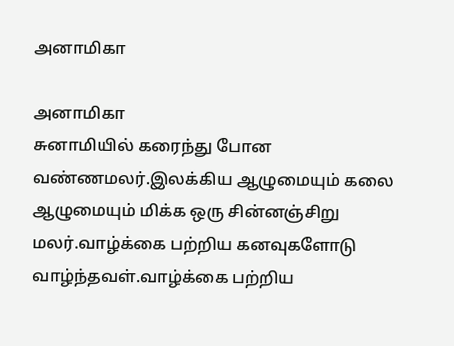அனாமிகா

அனாமிகா
சுனாமியில் கரைந்து போன வண்ணமலர்.இலக்கிய ஆழுமையும் கலை ஆழுமையும் மிக்க ஒரு சின்னஞ்சிறு மலர்.வாழ்க்கை பற்றிய கனவுகளோடு வாழ்ந்தவள்.வாழ்க்கை பற்றிய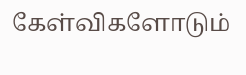கேள்விகளோடும்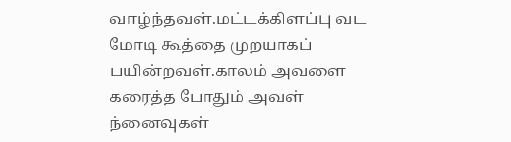வாழ்ந்தவள்.மட்டக்கிளப்பு வட மோடி கூத்தை முறயாகப் பயின்றவள்.காலம் அவளை கரைத்த போதும் அவள் ந்னைவுகள்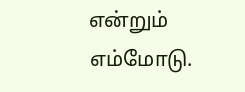என்றும் எம்மோடு.